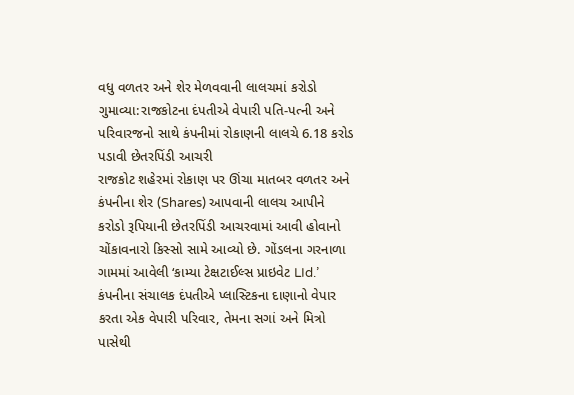વધુ વળતર અને શેર મેળવવાની લાલચમાં કરોડો ગુમાવ્યા:રાજકોટના દંપતીએ વેપારી પતિ-પત્ની અને પરિવારજનો સાથે કંપનીમાં રોકાણની લાલચે 6.18 કરોડ પડાવી છેતરપિંડી આચરી
રાજકોટ શહેરમાં રોકાણ પર ઊંચા માતબર વળતર અને કંપનીના શેર (Shares) આપવાની લાલચ આપીને કરોડો રૂપિયાની છેતરપિંડી આચરવામાં આવી હોવાનો ચોંકાવનારો કિસ્સો સામે આવ્યો છે. ગોંડલના ગરનાળા ગામમાં આવેલી ‘કામ્યા ટેક્ષટાઈલ્સ પ્રાઇવેટ LId.’ કંપનીના સંચાલક દંપતીએ પ્લાસ્ટિકના દાણાનો વેપાર કરતા એક વેપારી પરિવાર, તેમના સગાં અને મિત્રો પાસેથી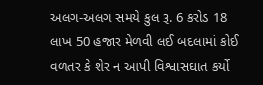અલગ-અલગ સમયે કુલ રૂ. 6 કરોડ 18 લાખ 50 હજાર મેળવી લઈ બદલામાં કોઈ વળતર કે શેર ન આપી વિશ્વાસઘાત કર્યો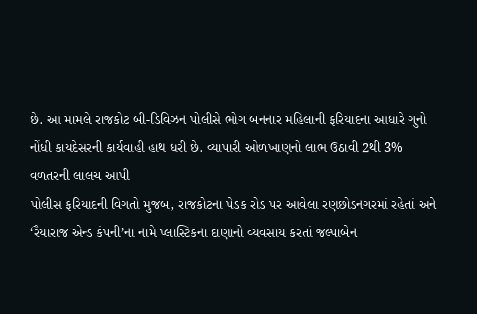છે. આ મામલે રાજકોટ બી-ડિવિઝન પોલીસે ભોગ બનનાર મહિલાની ફરિયાદના આધારે ગુનો નોંધી કાયદેસરની કાર્યવાહી હાથ ધરી છે. વ્યાપારી ઓળખાણનો લાભ ઉઠાવી 2થી 3% વળતરની લાલચ આપી
પોલીસ ફરિયાદની વિગતો મુજબ, રાજકોટના પેડક રોડ પર આવેલા રણછોડનગરમાં રહેતાં અને ‘રૈયારાજ એન્ડ કંપની’ના નામે પ્લાસ્ટિકના દાણાનો વ્યવસાય કરતાં જલ્પાબેન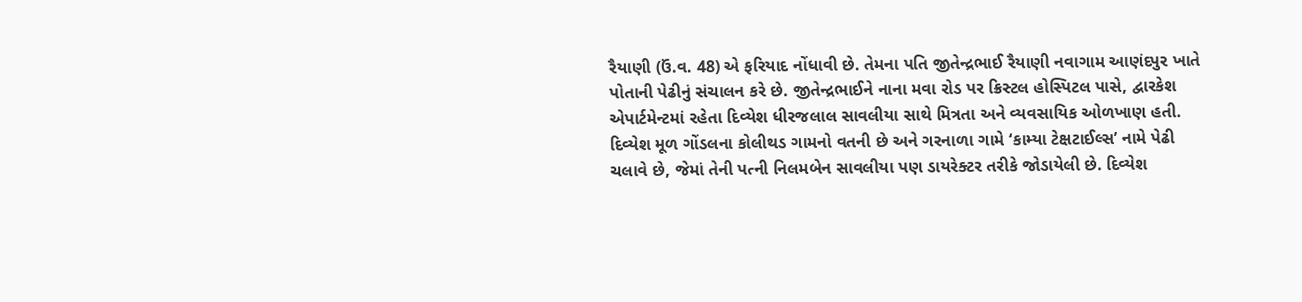રૈયાણી (ઉં.વ. 48) એ ફરિયાદ નોંધાવી છે. તેમના પતિ જીતેન્દ્રભાઈ રૈયાણી નવાગામ આણંદપુર ખાતે પોતાની પેઢીનું સંચાલન કરે છે. જીતેન્દ્રભાઈને નાના મવા રોડ પર ક્રિસ્ટલ હોસ્પિટલ પાસે, દ્વારકેશ એપાર્ટમેન્ટમાં રહેતા દિવ્યેશ ધીરજલાલ સાવલીયા સાથે મિત્રતા અને વ્યવસાયિક ઓળખાણ હતી. દિવ્યેશ મૂળ ગોંડલના કોલીથડ ગામનો વતની છે અને ગરનાળા ગામે ‘કામ્યા ટેક્ષટાઈલ્સ’ નામે પેઢી ચલાવે છે, જેમાં તેની પત્ની નિલમબેન સાવલીયા પણ ડાયરેક્ટર તરીકે જોડાયેલી છે. દિવ્યેશ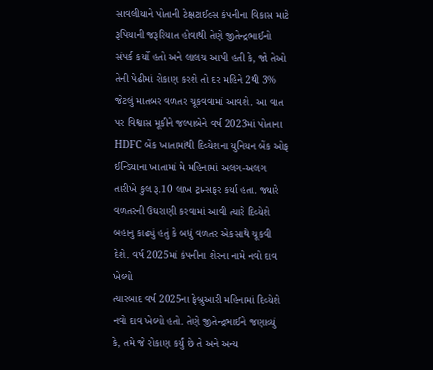સાવલીયાને પોતાની ટેક્ષટાઈલ્સ કંપનીના વિકાસ માટે રૂપિયાની જરૂરિયાત હોવાથી તેણે જીતેન્દ્રભાઈનો સંપર્ક કર્યો હતો અને લાલચ આપી હતી કે, જો તેઓ તેની પેઢીમાં રોકાણ કરશે તો દર મહિને 2થી 3% જેટલું માતબર વળતર ચૂકવવામાં આવશે. આ વાત પર વિશ્વાસ મૂકીને જલ્પાબેને વર્ષ 2023માં પોતાના HDFC બેંક ખાતામાંથી દિવ્યેશના યુનિયન બેંક ઓફ ઈન્ડિયાના ખાતામાં મે મહિનામાં અલગ-અલગ તારીખે કુલ રૂ.10 લાખ ટ્રાન્સફર કર્યા હતા. જ્યારે વળતરની ઉઘરાણી કરવામાં આવી ત્યારે દિવ્યેશે બહાનુ કાઢ્યું હતું કે બધું વળતર એકસાથે ચૂકવી દેશે. વર્ષ 2025માં કંપનીના શેરના નામે નવો દાવ ખેલ્યો
ત્યારબાદ વર્ષ 2025ના ફેબ્રુઆરી મહિનામાં દિવ્યેશે નવો દાવ ખેલ્યો હતો. તેણે જીતેન્દ્રભાઈને જણાવ્યું કે, તમે જે રોકાણ કર્યું છે તે અને અન્ય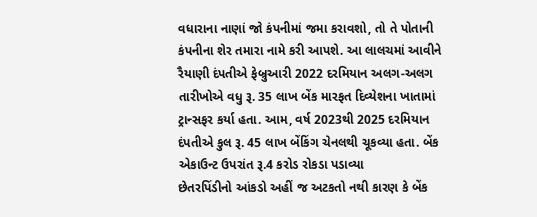વધારાના નાણાં જો કંપનીમાં જમા કરાવશો, તો તે પોતાની કંપનીના શેર તમારા નામે કરી આપશે. આ લાલચમાં આવીને રૈયાણી દંપતીએ ફેબ્રુઆરી 2022 દરમિયાન અલગ-અલગ તારીખોએ વધુ રૂ. 35 લાખ બેંક મારફત દિવ્યેશના ખાતામાં ટ્રાન્સફર કર્યા હતા. આમ, વર્ષ 2023થી 2025 દરમિયાન દંપતીએ કુલ રૂ. 45 લાખ બેંકિંગ ચેનલથી ચૂકવ્યા હતા. બેંક એકાઉન્ટ ઉપરાંત રૂ.4 કરોડ રોકડા પડાવ્યા
છેતરપિંડીનો આંકડો અહીં જ અટકતો નથી કારણ કે બેંક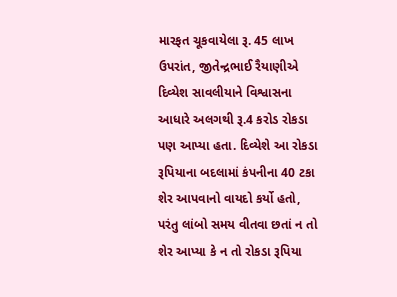મારફત ચૂકવાયેલા રૂ. 45 લાખ ઉપરાંત, જીતેન્દ્રભાઈ રૈયાણીએ દિવ્યેશ સાવલીયાને વિશ્વાસના આધારે અલગથી રૂ.4 કરોડ રોકડા પણ આપ્યા હતા. દિવ્યેશે આ રોકડા રૂપિયાના બદલામાં કંપનીના 40 ટકા શેર આપવાનો વાયદો કર્યો હતો, પરંતુ લાંબો સમય વીતવા છતાં ન તો શેર આપ્યા કે ન તો રોકડા રૂપિયા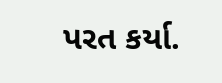પરત કર્યા.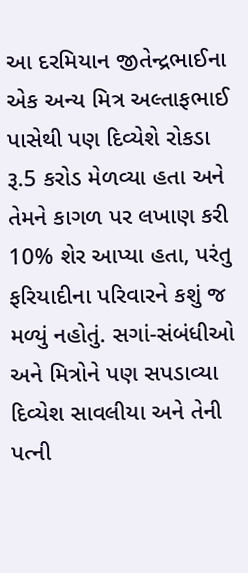આ દરમિયાન જીતેન્દ્રભાઈના એક અન્ય મિત્ર અલ્તાફભાઈ પાસેથી પણ દિવ્યેશે રોકડા રૂ.5 કરોડ મેળવ્યા હતા અને તેમને કાગળ પર લખાણ કરી 10% શેર આપ્યા હતા, પરંતુ ફરિયાદીના પરિવારને કશું જ મળ્યું નહોતું. સગાં-સંબંધીઓ અને મિત્રોને પણ સપડાવ્યા
દિવ્યેશ સાવલીયા અને તેની પત્ની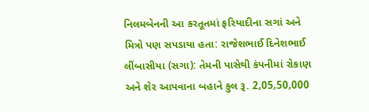નિલમબેનની આ કરતૂતમાં ફરિયાદીના સગાં અને મિત્રો પણ સપડાયા હતા: રાજેશભાઈ દિનેશભાઈ લીંબાસીયા (સગા): તેમની પાસેથી કંપનીમાં રોકાણ અને શેર આપવાના બહાને કુલ રૂ. 2,05,50,000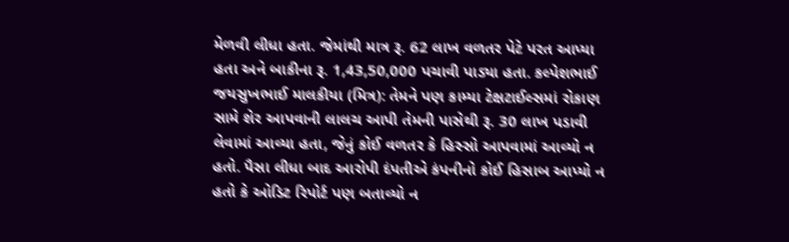મેળવી લીધા હતા. જેમાંથી માત્ર રૂ. 62 લાખ વળતર પેટે પરત આપ્યા હતા અને બાકીના રૂ. 1,43,50,000 પચાવી પાડ્યા હતા. કલ્પેશભાઈ જયસુખભાઈ માલકીયા (મિત્ર): તેમને પણ કામ્યા ટેક્ષટાઈલ્સમાં રોકાણ સામે શેર આપવાની લાલચ આપી તેમની પાસેથી રૂ. 30 લાખ પડાવી લેવામાં આવ્યા હતા, જેનું કોઈ વળતર કે હિસ્સો આપવામાં આવ્યો ન હતો. પૈસા લીધા બાદ આરોપી દંપતીએ કંપનીનો કોઈ હિસાબ આપ્યો ન હતો કે ઓડિટ રિપોર્ટ પણ બતાવ્યો ન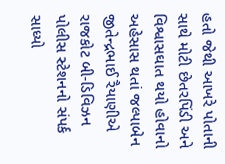હતો જેથી આખરે પોતાની સાથે મોટી છેતરપિંડી અને વિશ્વાસઘાત થયો હોવાનો અહેસાસ થતાં જલ્પાબેન જીતેન્દ્રભાઈ રૈયાણીએ રાજકોટ બી-ડિવિઝન પોલીસ સ્ટેશનનો સંપર્ક સાધ્યો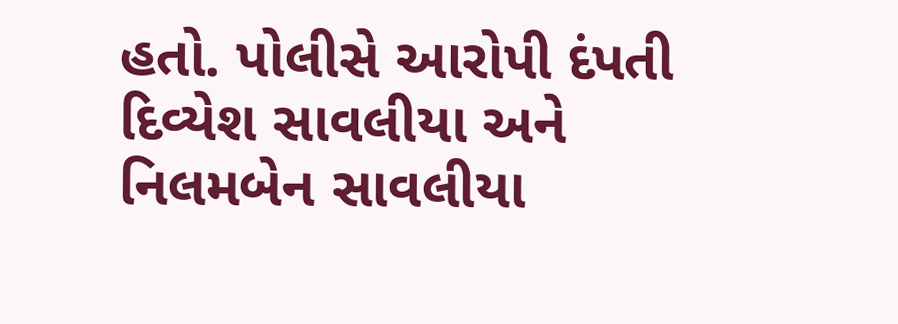હતો. પોલીસે આરોપી દંપતી દિવ્યેશ સાવલીયા અને નિલમબેન સાવલીયા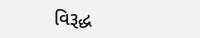વિરૂદ્ધ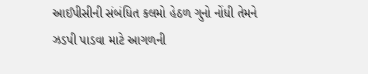આઈપીસીની સંબંધિત કલમો હેઠળ ગુનો નોંધી તેમને ઝડપી પાડવા માટે આગળની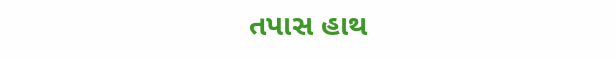તપાસ હાથ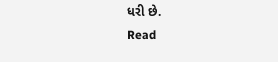ધરી છે.
Read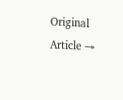Original Article →